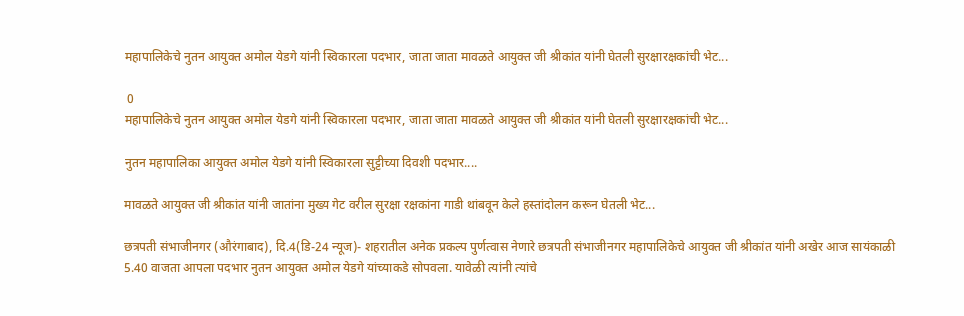महापालिकेचे नुतन आयुक्त अमोल येडगे यांनी स्विकारला पदभार, जाता जाता मावळते आयुक्त जी श्रीकांत यांनी घेतली सुरक्षारक्षकांची भेट...

 0
महापालिकेचे नुतन आयुक्त अमोल येडगे यांनी स्विकारला पदभार, जाता जाता मावळते आयुक्त जी श्रीकांत यांनी घेतली सुरक्षारक्षकांची भेट...

नुतन महापालिका आयुक्त अमोल येडगे यांनी स्विकारला सुट्टीच्या दिवशी पदभार....

मावळते आयुक्त जी श्रीकांत यांनी जातांना मुख्य गेट वरील सुरक्षा रक्षकांना गाडी थांबवून केले हस्तांदोलन करून घेतली भेट...

छत्रपती संभाजीनगर (औरंगाबाद), दि.4(डि-24 न्यूज)- शहरातील अनेक प्रकल्प पुर्णत्वास नेणारे छत्रपती संभाजीनगर महापालिकेचे आयुक्त जी श्रीकांत यांनी अखेर आज सायंकाळी 5.40 वाजता आपला पदभार नुतन आयुक्त अमोल येडगे यांच्याकडे सोपवला. यावेळी त्यांनी त्यांचे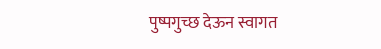पुष्पगुच्छ देऊन स्वागत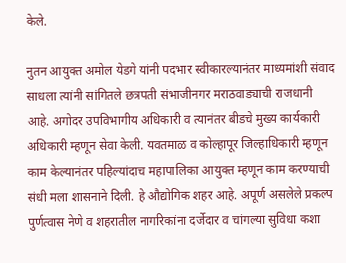केले.

नुतन आयुक्त अमोल येडगे यांनी पदभार स्वीकारल्यानंतर माध्यमांशी संवाद साधला त्यांनी सांगितले छत्रपती संभाजीनगर मराठवाड्याची राजधानी आहे. अगोदर उपविभागीय अधिकारी व त्यानंतर बीडचे मुख्य कार्यकारी अधिकारी म्हणून सेवा केली. यवतमाळ व कोल्हापूर जिल्हाधिकारी म्हणून काम केल्यानंतर पहिल्यांदाच महापालिका आयुक्त म्हणून काम करण्याची संधी मला शासनाने दिली. हे औद्योगिक शहर आहे. अपूर्ण असलेले प्रकल्प पुर्णत्वास नेणे व शहरातील नागरिकांना दर्जेदार व चांगल्या सुविधा कशा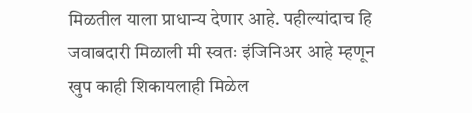मिळतील याला प्राधान्य देणार आहे. पहील्यांदाच हि जवाबदारी मिळाली मी स्वतः इंजिनिअर आहे म्हणून खुप काही शिकायलाही मिळेल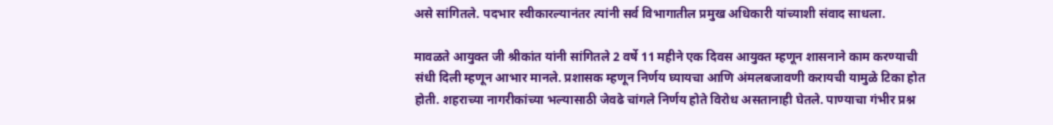असे सांगितले. पदभार स्वीकारल्यानंतर त्यांनी सर्व विभागातील प्रमुख अधिकारी यांच्याशी संवाद साधला.

मावळते आयुक्त जी श्रीकांत यांनी सांगितले 2 वर्षे 11 महीने एक दिवस आयुक्त म्हणून शासनाने काम करण्याची संधी दिली म्हणून आभार मानले. प्रशासक म्हणून निर्णय घ्यायचा आणि अंमलबजावणी करायची यामुळे टिका होत होती. शहराच्या नागरीकांच्या भल्यासाठी जेवढे चांगले निर्णय होते विरोध असतानाही घेतले. पाण्याचा गंभीर प्रश्न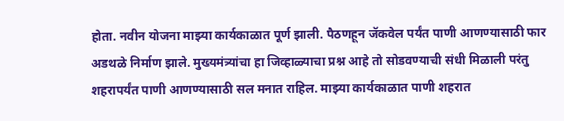होता. नवीन योजना माझ्या कार्यकाळात पूर्ण झाली. पैठणहून जॅकवेल पर्यंत पाणी आणण्यासाठी फार अडथळे निर्माण झाले. मुख्यमंत्र्यांचा हा जिव्हाळ्याचा प्रश्न आहे तो सोडवण्याची संधी मिळाली परंतु शहरापर्यंत पाणी आणण्यासाठी सल मनात राहिल. माझ्या कार्यकाळात पाणी शहरात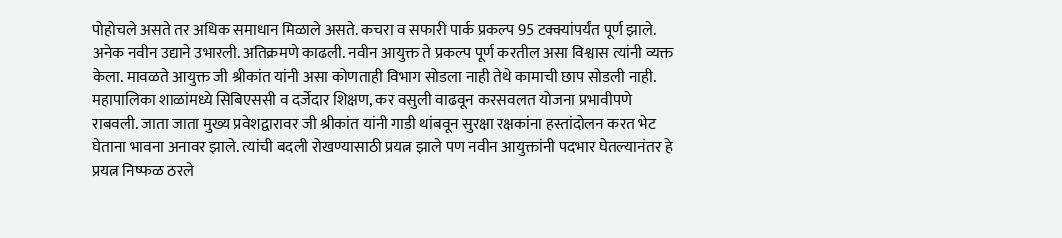पोहोचले असते तर अधिक समाधान मिळाले असते. कचरा व सफारी पार्क प्रकल्प 95 टक्क्यांपर्यंत पूर्ण झाले. अनेक नवीन उद्याने उभारली. अतिक्रमणे काढली. नवीन आयुक्त ते प्रकल्प पूर्ण करतील असा विश्वास त्यांनी व्यक्त केला. मावळते आयुक्त जी श्रीकांत यांनी असा कोणताही विभाग सोडला नाही तेथे कामाची छाप सोडली नाही. महापालिका शाळांमध्ये सिबिएससी व दर्जेदार शिक्षण, कर वसुली वाढवून करसवलत योजना प्रभावीपणे राबवली. जाता जाता मुख्य प्रवेशद्वारावर जी श्रीकांत यांनी गाडी थांबवून सुरक्षा रक्षकांना हस्तांदोलन करत भेट घेताना भावना अनावर झाले. त्यांची बदली रोखण्यासाठी प्रयत्न झाले पण नवीन आयुक्तांनी पदभार घेतल्यानंतर हे प्रयत्न निष्फळ ठरले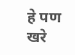हे पण खरे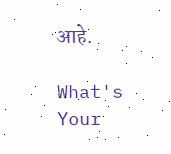आहे.

What's Your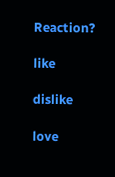Reaction?

like

dislike

love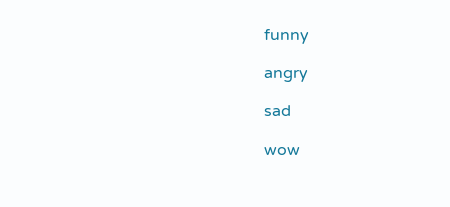funny

angry

sad

wow